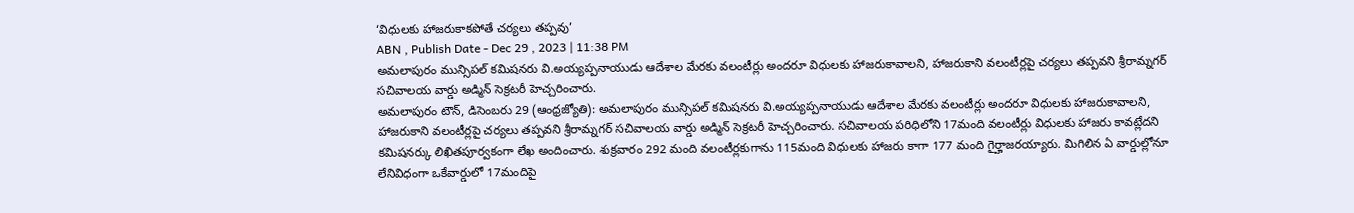‘విధులకు హాజరుకాకపోతే చర్యలు తప్పవు’
ABN , Publish Date - Dec 29 , 2023 | 11:38 PM
అమలాపురం మున్సిపల్ కమిషనరు వి.అయ్యప్పనాయుడు ఆదేశాల మేరకు వలంటీర్లు అందరూ విధులకు హాజరుకావాలని, హాజరుకాని వలంటీర్లపై చర్యలు తప్పవని శ్రీరామ్నగర్ సచివాలయ వార్డు అడ్మిన్ సెక్రటరీ హెచ్చరించారు.
అమలాపురం టౌన్, డిసెంబరు 29 (ఆంధ్రజ్యోతి): అమలాపురం మున్సిపల్ కమిషనరు వి.అయ్యప్పనాయుడు ఆదేశాల మేరకు వలంటీర్లు అందరూ విధులకు హాజరుకావాలని, హాజరుకాని వలంటీర్లపై చర్యలు తప్పవని శ్రీరామ్నగర్ సచివాలయ వార్డు అడ్మిన్ సెక్రటరీ హెచ్చరించారు. సచివాలయ పరిధిలోని 17మంది వలంటీర్లు విధులకు హాజరు కావట్లేదని కమిషనర్కు లిఖితపూర్వకంగా లేఖ అందించారు. శుక్రవారం 292 మంది వలంటీర్లకుగాను 115మంది విధులకు హాజరు కాగా 177 మంది గైర్హాజరయ్యారు. మిగిలిన ఏ వార్డుల్లోనూ లేనివిధంగా ఒకేవార్డులో 17మందిపై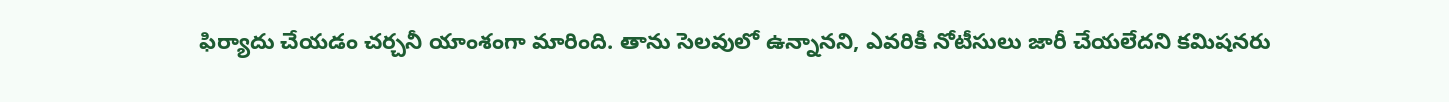ఫిర్యాదు చేయడం చర్చనీ యాంశంగా మారింది. తాను సెలవులో ఉన్నానని, ఎవరికీ నోటీసులు జారీ చేయలేదని కమిషనరు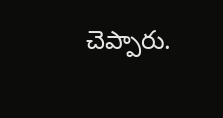చెప్పారు.